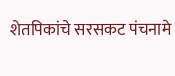शेतपिकांचे सरसकट पंचनामे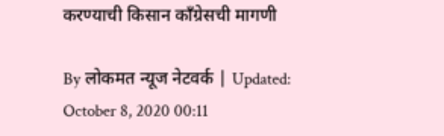करण्याची किसान काँग्रेसची मागणी

By लोकमत न्यूज नेटवर्क | Updated: October 8, 2020 00:11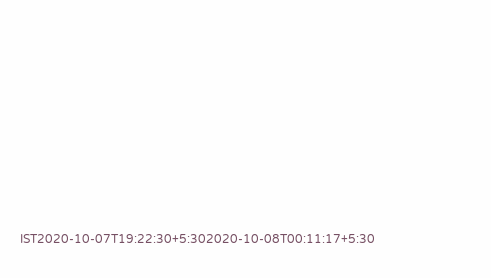IST2020-10-07T19:22:30+5:302020-10-08T00:11:17+5:30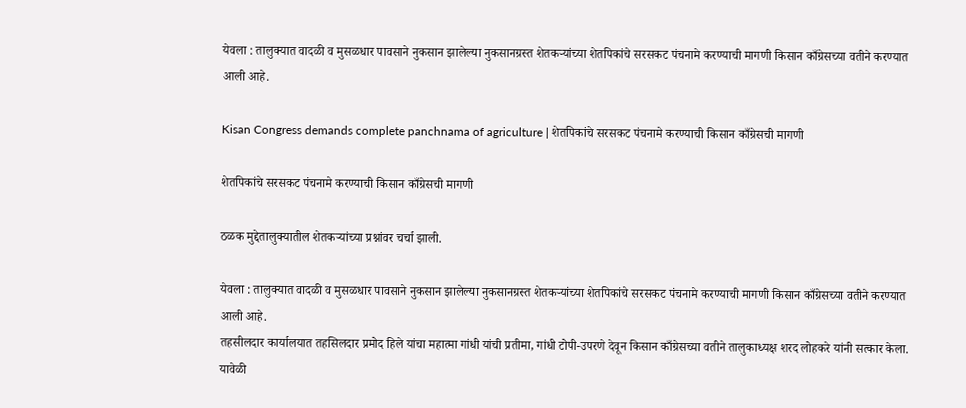येवला : तालुक्यात वादळी व मुसळधार पावसाने नुकसान झालेल्या नुकसानग्रस्त शेतकऱ्यांच्या शेतपिकांचे सरसकट पंचनामे करण्याची मागणी किसान काँग्रेसच्या वतीने करण्यात आली आहे.

Kisan Congress demands complete panchnama of agriculture | शेतपिकांचे सरसकट पंचनामे करण्याची किसान काँग्रेसची मागणी

शेतपिकांचे सरसकट पंचनामे करण्याची किसान काँग्रेसची मागणी

ठळक मुद्देतालुक्यातील शेतकऱ्यांच्या प्रश्नांवर चर्चा झाली.

येवला : तालुक्यात वादळी व मुसळधार पावसाने नुकसान झालेल्या नुकसानग्रस्त शेतकऱ्यांच्या शेतपिकांचे सरसकट पंचनामे करण्याची मागणी किसान काँग्रेसच्या वतीने करण्यात आली आहे.
तहसीलदार कार्यालयात तहसिलदार प्रमोद हिले यांचा महात्मा गांधी यांची प्रतीमा, गांधी टोपी-उपरणे देवून किसान काँग्रेसच्या वतीने तालुकाध्यक्ष शरद लोहकरे यांनी सत्कार केला. यावेळी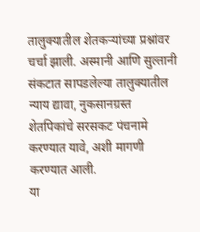तालुक्यातील शेतकऱ्यांच्या प्रश्नांवर चर्चा झाली. अस्मानी आणि सुल्तानी संकटात सापडलेल्या तालुक्यातील न्याय द्यावा, नुकसानग्रस्त शेतपिकांचे सरसकट पंचनामे करण्यात यावे, अशी मागणी करण्यात आली.
या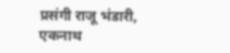प्रसंगी राजू भंडारी, एकनाथ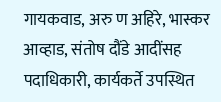गायकवाड, अरु ण अहिरे, भास्कर आव्हाड, संतोष दौंडे आदींसह पदाधिकारी, कार्यकर्ते उपस्थित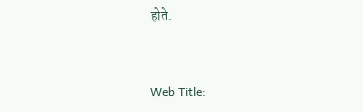होते.


Web Title: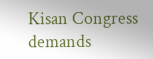Kisan Congress demands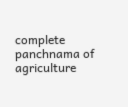complete panchnama of agriculture